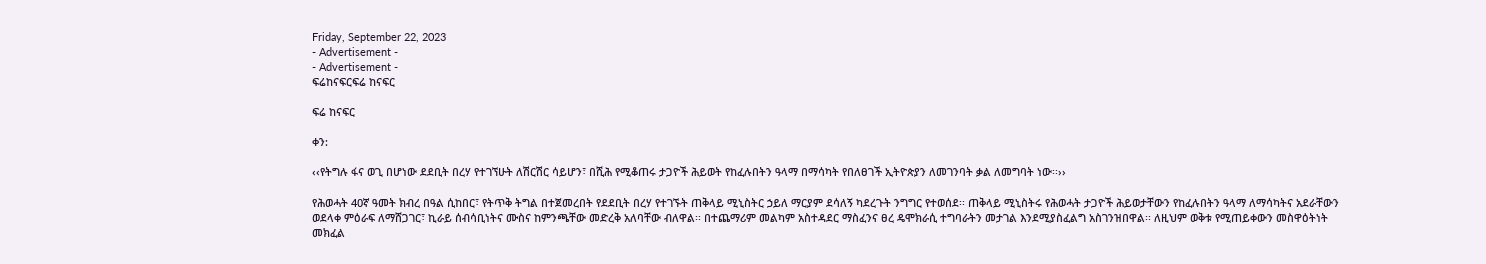Friday, September 22, 2023
- Advertisement -
- Advertisement -
ፍሬከናፍርፍሬ ከናፍር

ፍሬ ከናፍር

ቀን:

‹‹የትግሉ ፋና ወጊ በሆነው ደደቢት በረሃ የተገኘሁት ለሽርሽር ሳይሆን፣ በሺሕ የሚቆጠሩ ታጋዮች ሕይወት የከፈሉበትን ዓላማ በማሳካት የበለፀገች ኢትዮጵያን ለመገንባት ቃል ለመግባት ነው፡፡››

የሕወሓት 40ኛ ዓመት ክብረ በዓል ሲከበር፣ የትጥቅ ትግል በተጀመረበት የደደቢት በረሃ የተገኙት ጠቅላይ ሚኒስትር ኃይለ ማርያም ደሳለኝ ካደረጉት ንግግር የተወሰደ፡፡ ጠቅላይ ሚኒስትሩ የሕወሓት ታጋዮች ሕይወታቸውን የከፈሉበትን ዓላማ ለማሳካትና አደራቸውን ወደላቀ ምዕራፍ ለማሸጋገር፣ ኪራይ ሰብሳቢነትና ሙስና ከምንጫቸው መድረቅ አለባቸው ብለዋል፡፡ በተጨማሪም መልካም አስተዳደር ማስፈንና ፀረ ዴሞክራሲ ተግባራትን መታገል እንደሚያስፈልግ አስገንዝበዋል፡፡ ለዚህም ወቅቱ የሚጠይቀውን መስዋዕትነት መክፈል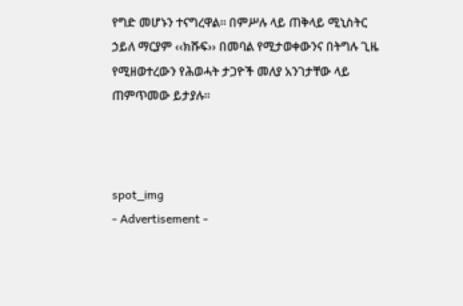የግድ መሆኑን ተናግረዋል፡፡ በምሥሉ ላይ ጠቅላይ ሚኒስትር ኃይለ ማርያም ‹‹ክሹፍ›› በመባል የሚታወቀውንና በትግሉ ጊዜ የሚዘወተረውን የሕወሓት ታጋዮች መለያ አንገታቸው ላይ ጠምጥመው ይታያሉ፡፡



spot_img
- Advertisement -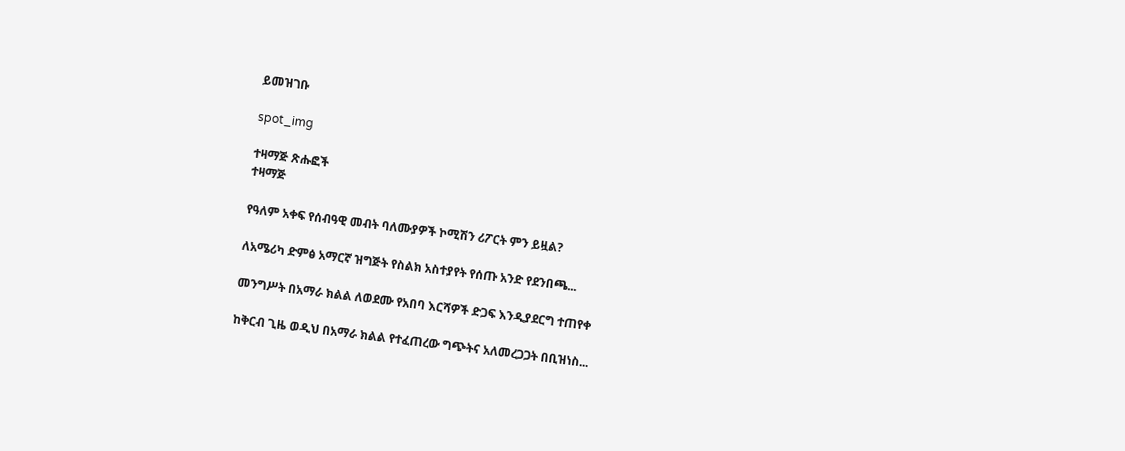ይመዝገቡ

spot_img

ተዛማጅ ጽሑፎች
ተዛማጅ

የዓለም አቀፍ የሰብዓዊ መብት ባለሙያዎች ኮሚሽን ሪፖርት ምን ይዟል?

ለአሜሪካ ድምፅ አማርኛ ዝግጅት የስልክ አስተያየት የሰጡ አንድ የደንበጫ...

መንግሥት በአማራ ክልል ለወደሙ የአበባ እርሻዎች ድጋፍ እንዲያደርግ ተጠየቀ

ከቅርብ ጊዜ ወዲህ በአማራ ክልል የተፈጠረው ግጭትና አለመረጋጋት በቢዝነስ...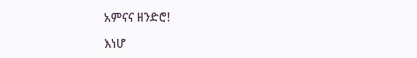አምናና ዘንድሮ!

እነሆ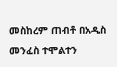መስከረም ጠብቶ በአዲስ መንፈስ ተሞልተን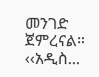መንገድ ጀምረናል። ‹‹አዲስ...